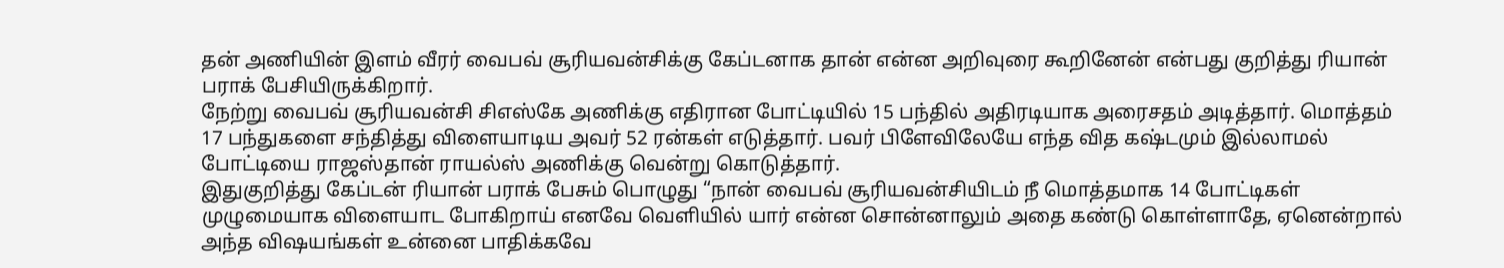தன் அணியின் இளம் வீரர் வைபவ் சூரியவன்சிக்கு கேப்டனாக தான் என்ன அறிவுரை கூறினேன் என்பது குறித்து ரியான் பராக் பேசியிருக்கிறார்.
நேற்று வைபவ் சூரியவன்சி சிஎஸ்கே அணிக்கு எதிரான போட்டியில் 15 பந்தில் அதிரடியாக அரைசதம் அடித்தார். மொத்தம் 17 பந்துகளை சந்தித்து விளையாடிய அவர் 52 ரன்கள் எடுத்தார். பவர் பிளேவிலேயே எந்த வித கஷ்டமும் இல்லாமல் போட்டியை ராஜஸ்தான் ராயல்ஸ் அணிக்கு வென்று கொடுத்தார்.
இதுகுறித்து கேப்டன் ரியான் பராக் பேசும் பொழுது “நான் வைபவ் சூரியவன்சியிடம் நீ மொத்தமாக 14 போட்டிகள் முழுமையாக விளையாட போகிறாய் எனவே வெளியில் யார் என்ன சொன்னாலும் அதை கண்டு கொள்ளாதே, ஏனென்றால் அந்த விஷயங்கள் உன்னை பாதிக்கவே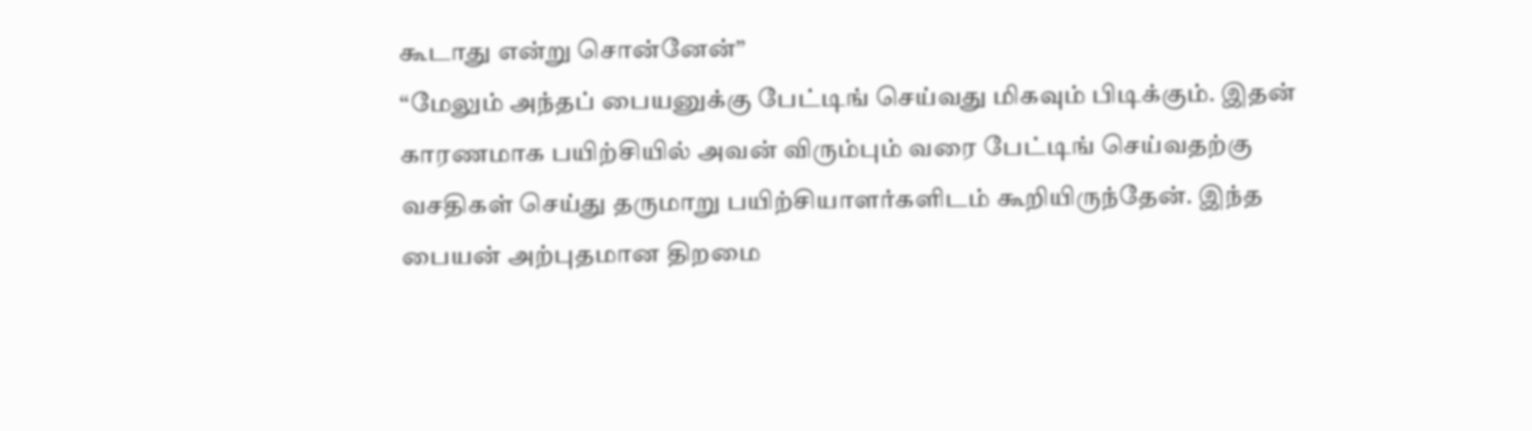கூடாது என்று சொன்னேன்”
“மேலும் அந்தப் பையனுக்கு பேட்டிங் செய்வது மிகவும் பிடிக்கும். இதன் காரணமாக பயிற்சியில் அவன் விரும்பும் வரை பேட்டிங் செய்வதற்கு வசதிகள் செய்து தருமாறு பயிற்சியாளர்களிடம் கூறியிருந்தேன். இந்த பையன் அற்புதமான திறமை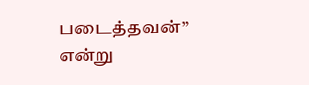படைத்தவன்” என்று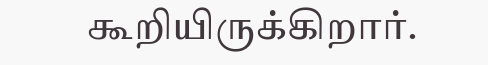கூறியிருக்கிறார்.